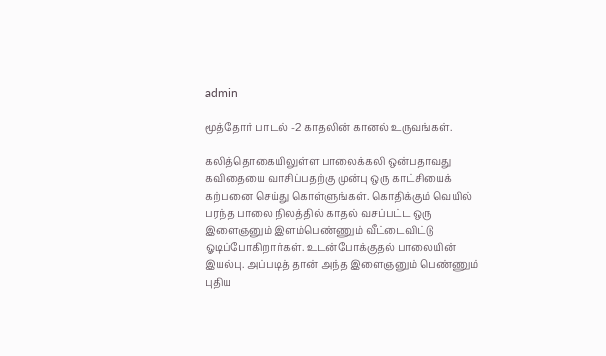admin

மூத்தோர் பாடல் -2 காதலின் கானல் உருவங்கள்.

கலித்தொகையிலுள்ள பாலைக்கலி ஒன்பதாவது கவிதையை வாசிப்பதற்கு முன்பு ஒரு காட்சியைக் கற்பனை செய்து கொள்ளுங்கள். கொதிக்கும் வெயில் பரந்த பாலை நிலத்தில் காதல் வசப்பட்ட ஒரு இளைஞனும் இளம்பெண்ணும் வீட்டைவிட்டு ஓடிப்போகிறார்கள். உடன்போக்குதல் பாலையின் இயல்பு. அப்படித் தான் அந்த இளைஞனும் பெண்ணும் புதிய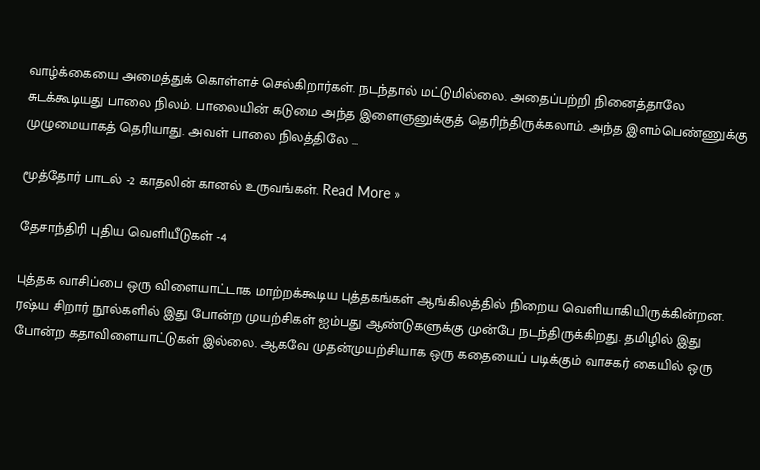வாழ்க்கையை அமைத்துக் கொள்ளச் செல்கிறார்கள். நடந்தால் மட்டுமில்லை. அதைப்பற்றி நினைத்தாலே சுடக்கூடியது பாலை நிலம். பாலையின் கடுமை அந்த இளைஞனுக்குத் தெரிந்திருக்கலாம். அந்த இளம்பெண்ணுக்கு முழுமையாகத் தெரியாது. அவள் பாலை நிலத்திலே …

மூத்தோர் பாடல் -2 காதலின் கானல் உருவங்கள். Read More »

தேசாந்திரி புதிய வெளியீடுகள் -4

புத்தக வாசிப்பை ஒரு விளையாட்டாக மாற்றக்கூடிய புத்தகங்கள் ஆங்கிலத்தில் நிறைய வெளியாகியிருக்கின்றன. ரஷ்ய சிறார் நூல்களில் இது போன்ற முயற்சிகள் ஐம்பது ஆண்டுகளுக்கு முன்பே நடந்திருக்கிறது. தமிழில் இது போன்ற கதாவிளையாட்டுகள் இல்லை. ஆகவே முதன்முயற்சியாக ஒரு கதையைப் படிக்கும் வாசகர் கையில் ஒரு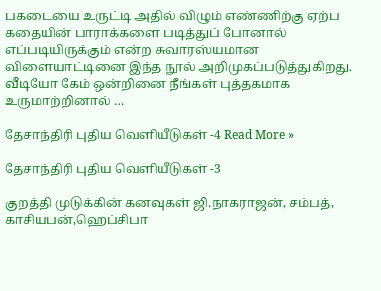பகடையை உருட்டி அதில் விழும் எண்ணிற்கு ஏற்ப கதையின் பாராக்களை படித்துப் போனால் எப்படியிருக்கும் என்ற சுவாரஸ்யமான விளையாட்டினை இந்த நூல் அறிமுகப்படுத்துகிறது. வீடியோ கேம் ஒன்றினை நீங்கள் புத்தகமாக உருமாற்றினால் …

தேசாந்திரி புதிய வெளியீடுகள் -4 Read More »

தேசாந்திரி புதிய வெளியீடுகள் -3

குறத்தி முடுக்கின் கனவுகள் ஜி.நாகராஜன், சம்பத், காசியபன்,ஹெப்சிபா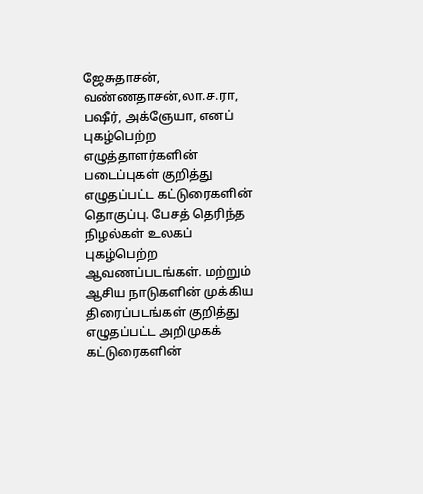ஜேசுதாசன், வண்ணதாசன்,லா.ச.ரா, பஷீர், அக்ஞேயா, எனப் புகழ்பெற்ற எழுத்தாளர்களின் படைப்புகள் குறித்து எழுதப்பட்ட கட்டுரைகளின் தொகுப்பு. பேசத் தெரிந்த நிழல்கள் உலகப் புகழ்பெற்ற ஆவணப்படங்கள். மற்றும் ஆசிய நாடுகளின் முக்கிய திரைப்படங்கள் குறித்து எழுதப்பட்ட அறிமுகக் கட்டுரைகளின்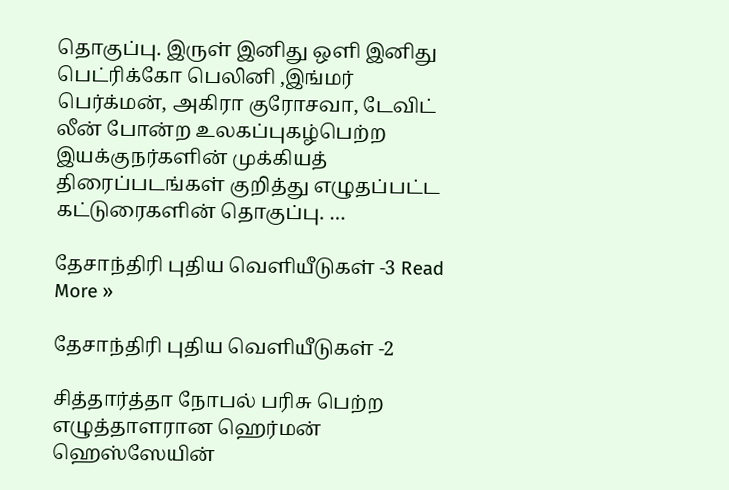தொகுப்பு. இருள் இனிது ஒளி இனிது பெட்ரிக்கோ பெலினி ,இங்மர் பெர்க்மன், அகிரா குரோசவா, டேவிட் லீன் போன்ற உலகப்புகழ்பெற்ற இயக்குநர்களின் முக்கியத் திரைப்படங்கள் குறித்து எழுதப்பட்ட கட்டுரைகளின் தொகுப்பு. …

தேசாந்திரி புதிய வெளியீடுகள் -3 Read More »

தேசாந்திரி புதிய வெளியீடுகள் -2

சித்தார்த்தா நோபல் பரிசு பெற்ற எழுத்தாளரான ஹெர்மன் ஹெஸ்ஸேயின்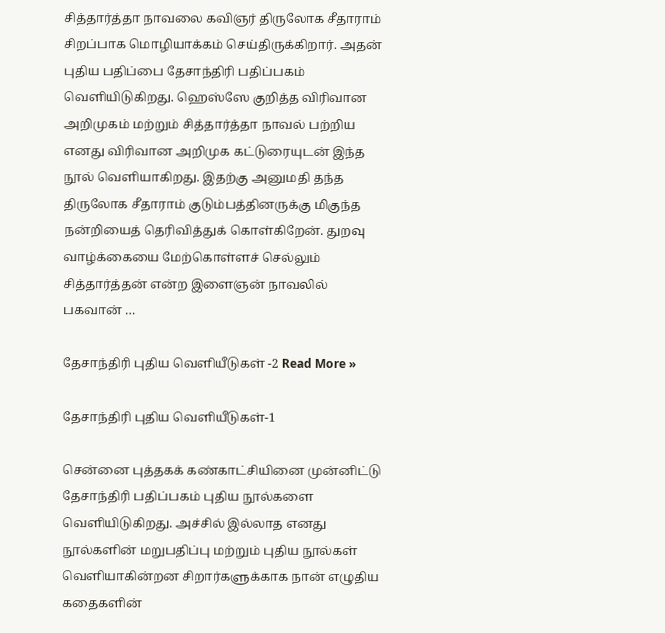சித்தார்த்தா நாவலை கவிஞர் திருலோக சீதாராம் சிறப்பாக மொழியாக்கம் செய்திருக்கிறார். அதன் புதிய பதிப்பை தேசாந்திரி பதிப்பகம் வெளியிடுகிறது. ஹெஸ்ஸே குறித்த விரிவான அறிமுகம் மற்றும் சித்தார்த்தா நாவல் பற்றிய எனது விரிவான அறிமுக கட்டுரையுடன் இந்த நூல் வெளியாகிறது. இதற்கு அனுமதி தந்த திருலோக சீதாராம் குடும்பத்தினருக்கு மிகுந்த நன்றியைத் தெரிவித்துக் கொள்கிறேன். துறவு வாழ்க்கையை மேற்கொள்ளச் செல்லும் சித்தார்த்தன் என்ற இளைஞன் நாவலில் பகவான் …

தேசாந்திரி புதிய வெளியீடுகள் -2 Read More »

தேசாந்திரி புதிய வெளியீடுகள்-1

சென்னை புத்தகக் கண்காட்சியினை முன்னிட்டு தேசாந்திரி பதிப்பகம் புதிய நூல்களை வெளியிடுகிறது. அச்சில் இல்லாத எனது நூல்களின் மறுபதிப்பு மற்றும் புதிய நூல்கள் வெளியாகின்றன சிறார்களுக்காக நான் எழுதிய கதைகளின்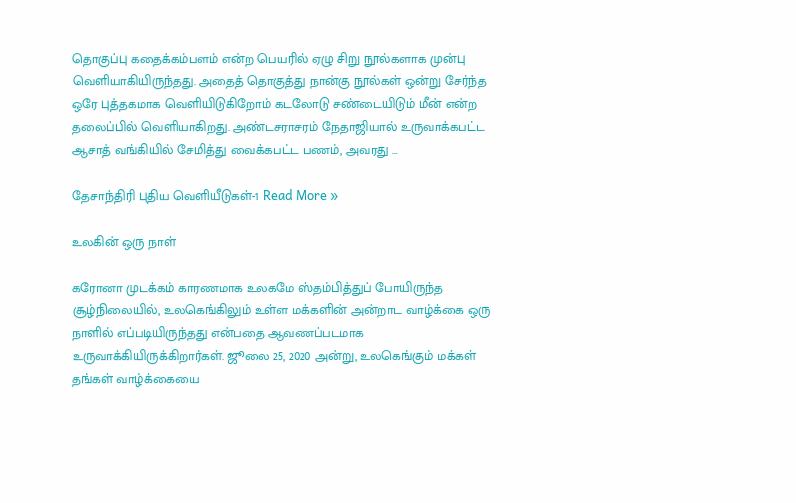தொகுப்பு கதைக்கம்பளம் என்ற பெயரில் ஏழு சிறு நூல்களாக முன்பு வெளியாகியிருந்தது. அதைத் தொகுத்து நான்கு நூல்கள் ஒன்று சேர்ந்த ஒரே புத்தகமாக வெளியிடுகிறோம் கடலோடு சண்டையிடும் மீன் என்ற தலைப்பில் வெளியாகிறது. அண்டசராசரம் நேதாஜியால் உருவாக்கபட்ட ஆசாத் வங்கியில் சேமித்து வைக்கபட்ட பணம், அவரது …

தேசாந்திரி புதிய வெளியீடுகள்-1 Read More »

உலகின் ஒரு நாள்

கரோனா முடக்கம் காரணமாக உலகமே ஸ்தம்பித்துப் போயிருந்த சூழ்நிலையில், உலகெங்கிலும் உள்ள மக்களின் அன்றாட வாழ்க்கை ஒரு நாளில் எப்படியிருந்தது என்பதை ஆவணப்படமாக உருவாக்கியிருக்கிறார்கள். ஜூலை 25, 2020 அன்று, உலகெங்கும் மக்கள் தங்கள் வாழ்க்கையை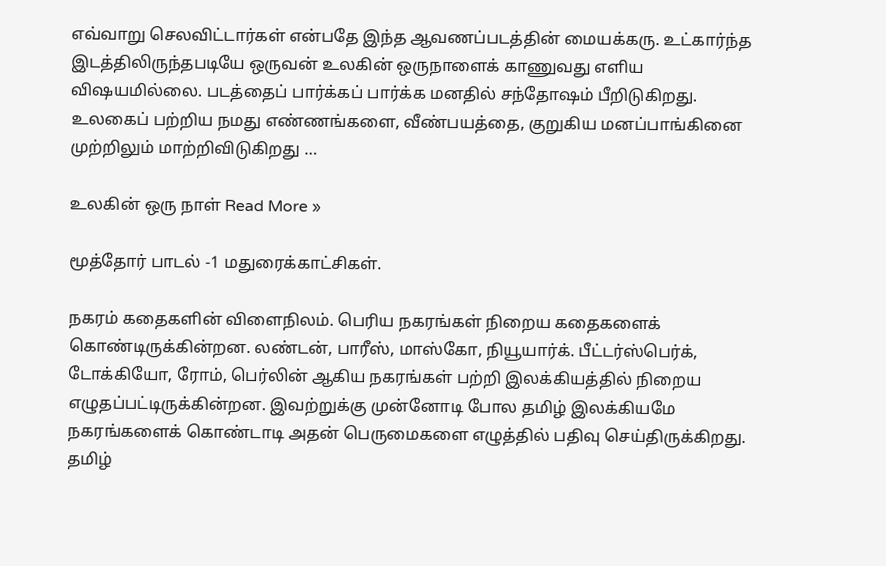எவ்வாறு செலவிட்டார்கள் என்பதே இந்த ஆவணப்படத்தின் மையக்கரு. உட்கார்ந்த இடத்திலிருந்தபடியே ஒருவன் உலகின் ஒருநாளைக் காணுவது எளிய விஷயமில்லை. படத்தைப் பார்க்கப் பார்க்க மனதில் சந்தோஷம் பீறிடுகிறது. உலகைப் பற்றிய நமது எண்ணங்களை, வீண்பயத்தை, குறுகிய மனப்பாங்கினை முற்றிலும் மாற்றிவிடுகிறது …

உலகின் ஒரு நாள் Read More »

மூத்தோர் பாடல் -1 மதுரைக்காட்சிகள்.

நகரம் கதைகளின் விளைநிலம். பெரிய நகரங்கள் நிறைய கதைகளைக் கொண்டிருக்கின்றன. லண்டன், பாரீஸ், மாஸ்கோ, நியூயார்க். பீட்டர்ஸ்பெர்க், டோக்கியோ, ரோம், பெர்லின் ஆகிய நகரங்கள் பற்றி இலக்கியத்தில் நிறைய எழுதப்பட்டிருக்கின்றன. இவற்றுக்கு முன்னோடி போல தமிழ் இலக்கியமே நகரங்களைக் கொண்டாடி அதன் பெருமைகளை எழுத்தில் பதிவு செய்திருக்கிறது. தமிழ்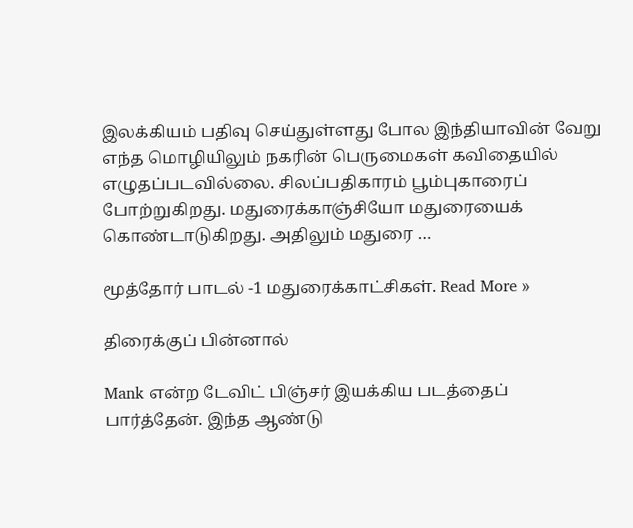இலக்கியம் பதிவு செய்துள்ளது போல இந்தியாவின் வேறு எந்த மொழியிலும் நகரின் பெருமைகள் கவிதையில் எழுதப்படவில்லை. சிலப்பதிகாரம் பூம்புகாரைப் போற்றுகிறது. மதுரைக்காஞ்சியோ மதுரையைக் கொண்டாடுகிறது. அதிலும் மதுரை …

மூத்தோர் பாடல் -1 மதுரைக்காட்சிகள். Read More »

திரைக்குப் பின்னால்

Mank என்ற டேவிட் பிஞ்சர் இயக்கிய படத்தைப் பார்த்தேன். இந்த ஆண்டு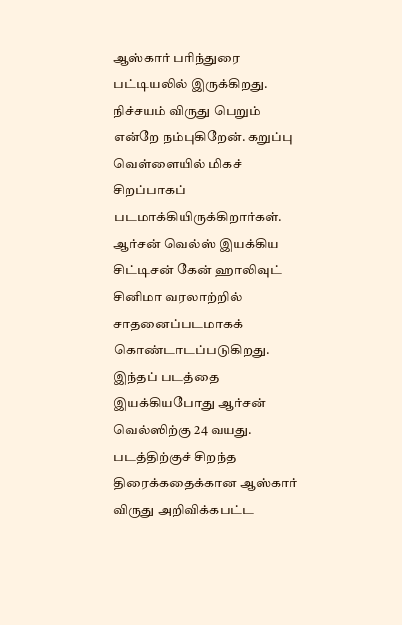ஆஸ்கார் பரிந்துரை பட்டியலில் இருக்கிறது. நிச்சயம் விருது பெறும் என்றே நம்புகிறேன். கறுப்பு வெள்ளையில் மிகச் சிறப்பாகப் படமாக்கியிருக்கிறார்கள். ஆர்சன் வெல்ஸ் இயக்கிய சிட்டிசன் கேன் ஹாலிவுட் சினிமா வரலாற்றில் சாதனைப்படமாகக் கொண்டாடப்படுகிறது. இந்தப் படத்தை இயக்கியபோது ஆர்சன் வெல்ஸிற்கு 24 வயது. படத்திற்குச் சிறந்த திரைக்கதைக்கான ஆஸ்கார் விருது அறிவிக்கபட்ட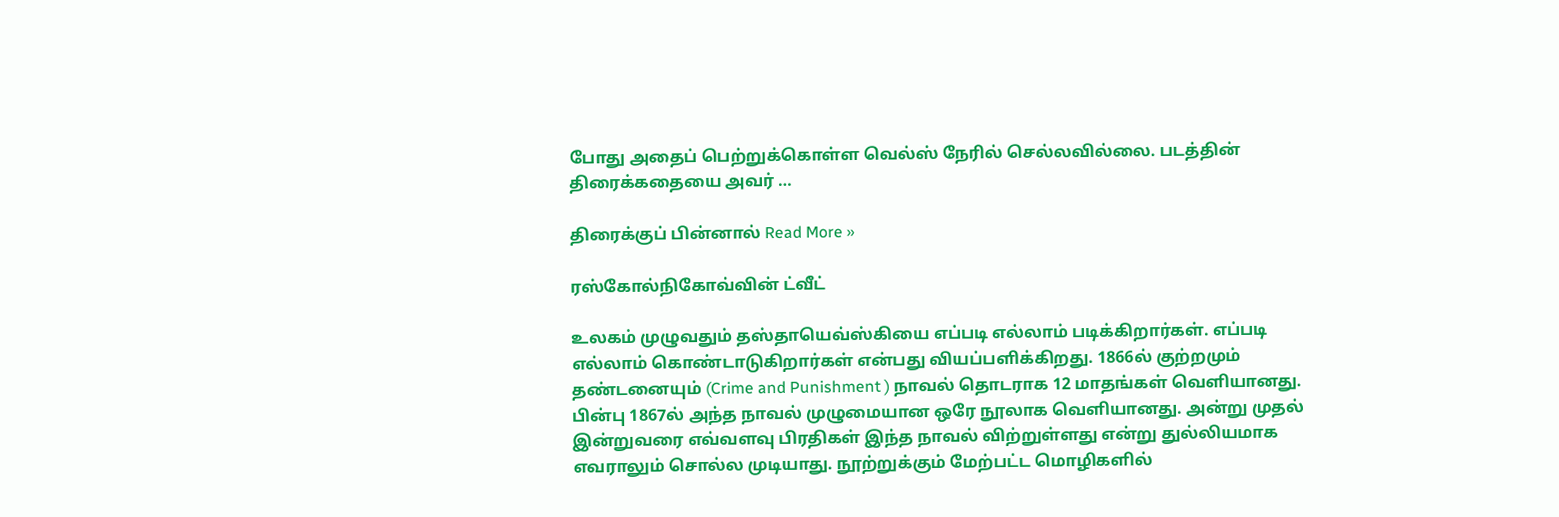போது அதைப் பெற்றுக்கொள்ள வெல்ஸ் நேரில் செல்லவில்லை. படத்தின் திரைக்கதையை அவர் …

திரைக்குப் பின்னால் Read More »

ரஸ்கோல்நிகோவ்வின் ட்வீட்

உலகம் முழுவதும் தஸ்தாயெவ்ஸ்கியை எப்படி எல்லாம் படிக்கிறார்கள். எப்படி எல்லாம் கொண்டாடுகிறார்கள் என்பது வியப்பளிக்கிறது. 1866ல் குற்றமும் தண்டனையும் (Crime and Punishment ) நாவல் தொடராக 12 மாதங்கள் வெளியானது. பின்பு 1867ல் அந்த நாவல் முழுமையான ஒரே நூலாக வெளியானது. அன்று முதல் இன்றுவரை எவ்வளவு பிரதிகள் இந்த நாவல் விற்றுள்ளது என்று துல்லியமாக எவராலும் சொல்ல முடியாது. நூற்றுக்கும் மேற்பட்ட மொழிகளில்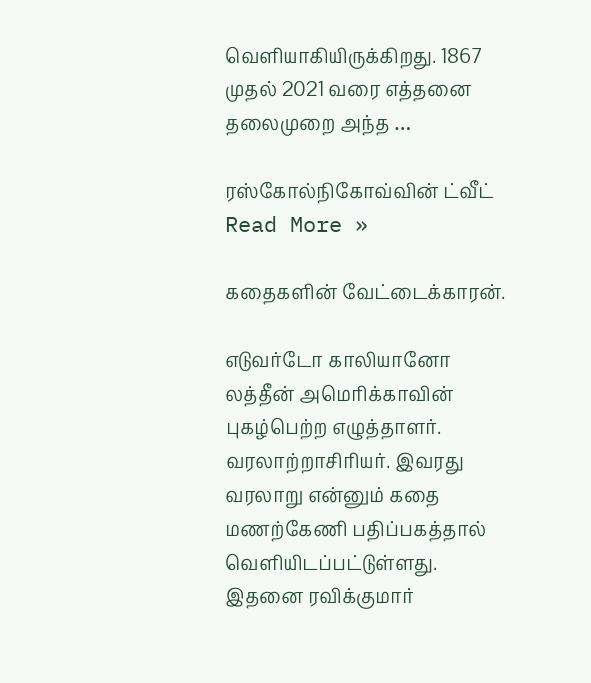வெளியாகியிருக்கிறது. 1867 முதல் 2021 வரை எத்தனை தலைமுறை அந்த …

ரஸ்கோல்நிகோவ்வின் ட்வீட் Read More »

கதைகளின் வேட்டைக்காரன்.

எடுவர்டோ காலியானோ லத்தீன் அமெரிக்காவின் புகழ்பெற்ற எழுத்தாளர். வரலாற்றாசிரியர். இவரது வரலாறு என்னும் கதை மணற்கேணி பதிப்பகத்தால் வெளியிடப்பட்டுள்ளது. இதனை ரவிக்குமார்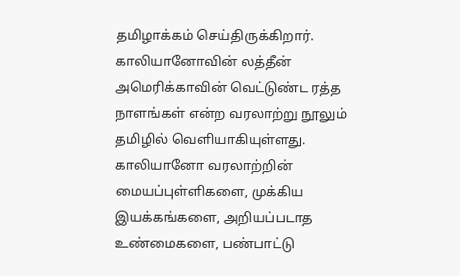தமிழாக்கம் செய்திருக்கிறார். காலியானோவின் லத்தீன் அமெரிக்காவின் வெட்டுண்ட ரத்த நாளங்கள் என்ற வரலாற்று நூலும் தமிழில் வெளியாகியுள்ளது. காலியானோ வரலாற்றின் மையப்புள்ளிகளை, முக்கிய இயக்கங்களை, அறியப்படாத உண்மைகளை, பண்பாட்டு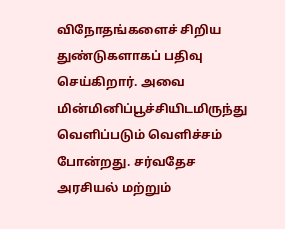விநோதங்களைச் சிறிய துண்டுகளாகப் பதிவு செய்கிறார். அவை மின்மினிப்பூச்சியிடமிருந்து வெளிப்படும் வெளிச்சம் போன்றது. சர்வதேச அரசியல் மற்றும்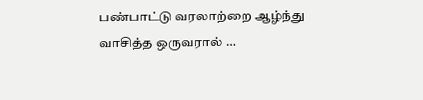பண்பாட்டு வரலாற்றை ஆழ்ந்து வாசித்த ஒருவரால் …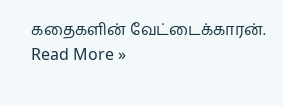கதைகளின் வேட்டைக்காரன். Read More »